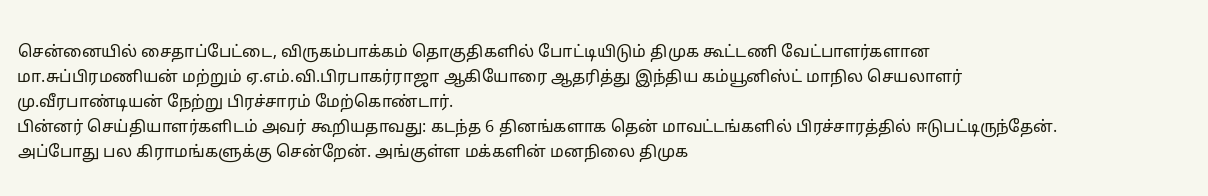சென்னையில் சைதாப்பேட்டை, விருகம்பாக்கம் தொகுதிகளில் போட்டியிடும் திமுக கூட்டணி வேட்பாளர்களான மா.சுப்பிரமணியன் மற்றும் ஏ.எம்.வி.பிரபாகர்ராஜா ஆகியோரை ஆதரித்து இந்திய கம்யூனிஸ்ட் மாநில செயலாளர் மு.வீரபாண்டியன் நேற்று பிரச்சாரம் மேற்கொண்டார்.
பின்னர் செய்தியாளர்களிடம் அவர் கூறியதாவது: கடந்த 6 தினங்களாக தென் மாவட்டங்களில் பிரச்சாரத்தில் ஈடுபட்டிருந்தேன். அப்போது பல கிராமங்களுக்கு சென்றேன். அங்குள்ள மக்களின் மனநிலை திமுக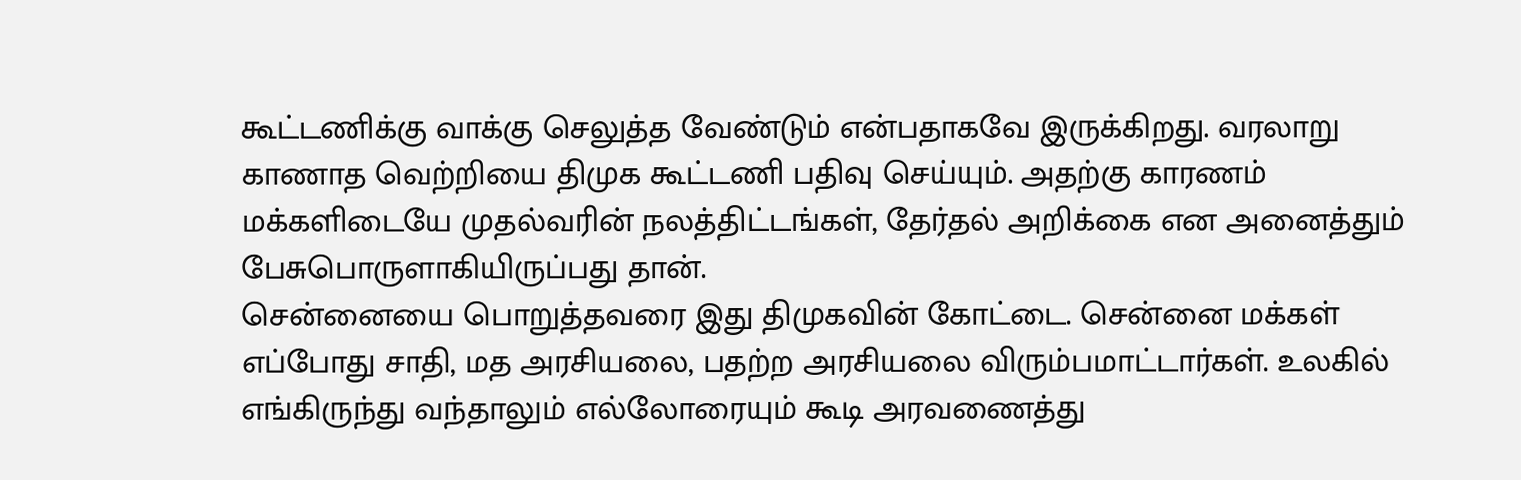கூட்டணிக்கு வாக்கு செலுத்த வேண்டும் என்பதாகவே இருக்கிறது. வரலாறு காணாத வெற்றியை திமுக கூட்டணி பதிவு செய்யும். அதற்கு காரணம் மக்களிடையே முதல்வரின் நலத்திட்டங்கள், தேர்தல் அறிக்கை என அனைத்தும் பேசுபொருளாகியிருப்பது தான்.
சென்னையை பொறுத்தவரை இது திமுகவின் கோட்டை. சென்னை மக்கள் எப்போது சாதி, மத அரசியலை, பதற்ற அரசியலை விரும்பமாட்டார்கள். உலகில் எங்கிருந்து வந்தாலும் எல்லோரையும் கூடி அரவணைத்து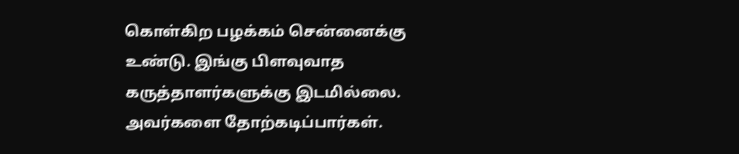கொள்கிற பழக்கம் சென்னைக்கு உண்டு. இங்கு பிளவுவாத கருத்தாளர்களுக்கு இடமில்லை. அவர்களை தோற்கடிப்பார்கள்.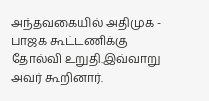அந்தவகையில் அதிமுக - பாஜக கூட்டணிக்கு தோல்வி உறுதி.இவ்வாறு அவர் கூறினார்.